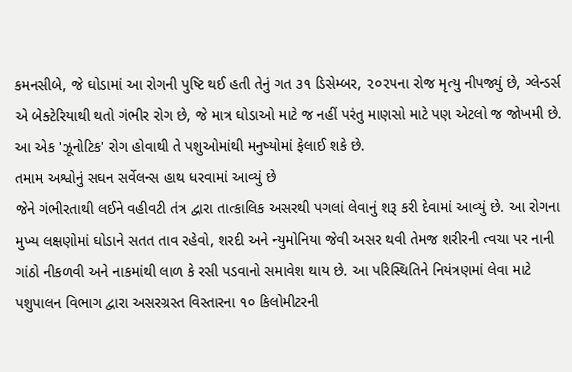કમનસીબે, જે ઘોડામાં આ રોગની પુષ્ટિ થઈ હતી તેનું ગત ૩૧ ડિસેમ્બર, ૨૦૨૫ના રોજ મૃત્યુ નીપજ્યું છે, ગ્લેન્ડર્સ એ બેક્ટેરિયાથી થતો ગંભીર રોગ છે, જે માત્ર ઘોડાઓ માટે જ નહીં પરંતુ માણસો માટે પણ એટલો જ જોખમી છે. આ એક 'ઝૂનોટિક' રોગ હોવાથી તે પશુઓમાંથી મનુષ્યોમાં ફેલાઈ શકે છે.
તમામ અશ્વોનું સઘન સર્વેલન્સ હાથ ધરવામાં આવ્યું છે
જેને ગંભીરતાથી લઈને વહીવટી તંત્ર દ્વારા તાત્કાલિક અસરથી પગલાં લેવાનું શરૂ કરી દેવામાં આવ્યું છે. આ રોગના મુખ્ય લક્ષણોમાં ઘોડાને સતત તાવ રહેવો, શરદી અને ન્યુમોનિયા જેવી અસર થવી તેમજ શરીરની ત્વચા પર નાની ગાંઠો નીકળવી અને નાકમાંથી લાળ કે રસી પડવાનો સમાવેશ થાય છે. આ પરિસ્થિતિને નિયંત્રણમાં લેવા માટે પશુપાલન વિભાગ દ્વારા અસરગ્રસ્ત વિસ્તારના ૧૦ કિલોમીટરની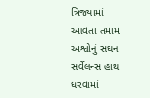ત્રિજ્યામાં આવતા તમામ અશ્વોનું સઘન સર્વેલન્સ હાથ ધરવામાં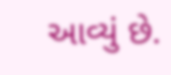આવ્યું છે.